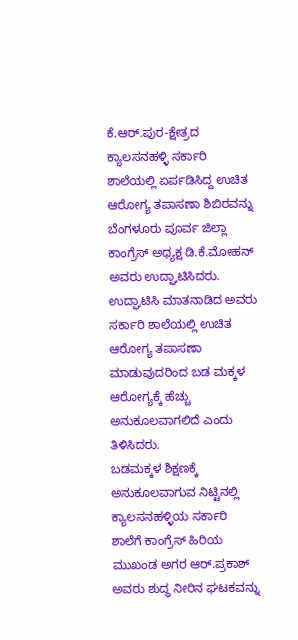ಕೆ.ಆರ್.ಪುರ-ಕ್ಷೇತ್ರದ ಕ್ಯಾಲಸನಹಳ್ಳಿ ಸರ್ಕಾರಿ ಶಾಲೆಯಲ್ಲಿ ಏರ್ಪಡಿಸಿದ್ದ ಉಚಿತ ಆರೋಗ್ಯ ತಪಾಸಣಾ ಶಿಬಿರವನ್ನು ಬೆಂಗಳೂರು ಪೂರ್ವ ಜಿಲ್ಲಾ ಕಾಂಗ್ರೆಸ್ ಅಧ್ಯಕ್ಷ ಡಿ.ಕೆ.ಮೋಹನ್ ಅವರು ಉದ್ಘಾಟಿಸಿದರು.
ಉದ್ಘಾಟಿಸಿ ಮಾತನಾಡಿದ ಅವರು ಸರ್ಕಾರಿ ಶಾಲೆಯಲ್ಲಿ ಉಚಿತ ಆರೋಗ್ಯ ತಪಾಸಣಾ ಮಾಡುವುದರಿಂದ ಬಡ ಮಕ್ಕಳ ಆರೋಗ್ಯಕ್ಕೆ ಹೆಚ್ಚು ಅನುಕೂಲವಾಗಲಿದೆ ಎಂದು ತಿಳಿಸಿದರು.
ಬಡಮಕ್ಕಳ ಶಿಕ್ಷಣಕ್ಕೆ ಅನುಕೂಲವಾಗುವ ನಿಟ್ಟಿನಲ್ಲಿ
ಕ್ಯಾಲಸನಹಳ್ಳಿಯ ಸರ್ಕಾರಿ ಶಾಲೆಗೆ ಕಾಂಗ್ರೆಸ್ ಹಿರಿಯ ಮುಖಂಡ ಅಗರ ಆರ್.ಪ್ರಕಾಶ್ ಅವರು ಶುದ್ಧ ನೀರಿನ ಘಟಕವನ್ನು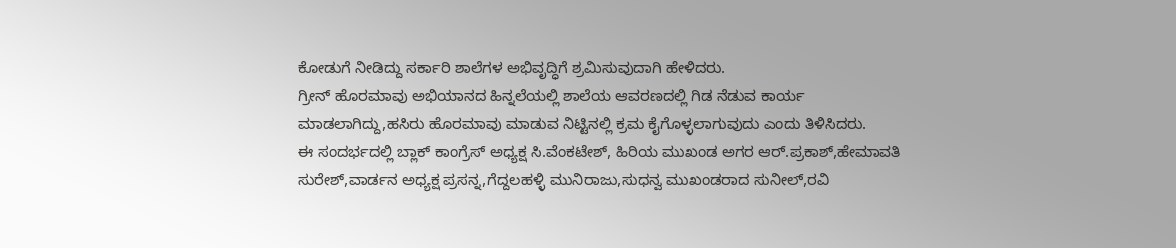ಕೋಡುಗೆ ನೀಡಿದ್ದು ಸರ್ಕಾರಿ ಶಾಲೆಗಳ ಅಭಿವೃದ್ಧಿಗೆ ಶ್ರಮಿಸುವುದಾಗಿ ಹೇಳಿದರು.
ಗ್ರೀನ್ ಹೊರಮಾವು ಅಭಿಯಾನದ ಹಿನ್ನಲೆಯಲ್ಲಿ ಶಾಲೆಯ ಆವರಣದಲ್ಲಿ ಗಿಡ ನೆಡುವ ಕಾರ್ಯ ಮಾಡಲಾಗಿದ್ದು,ಹಸಿರು ಹೊರಮಾವು ಮಾಡುವ ನಿಟ್ಟಿನಲ್ಲಿ ಕ್ರಮ ಕೈಗೊಳ್ಳಲಾಗುವುದು ಎಂದು ತಿಳಿಸಿದರು.
ಈ ಸಂದರ್ಭದಲ್ಲಿ ಬ್ಲಾಕ್ ಕಾಂಗ್ರೆಸ್ ಅಧ್ಯಕ್ಷ ಸಿ.ವೆಂಕಟೇಶ್, ಹಿರಿಯ ಮುಖಂಡ ಅಗರ ಆರ್.ಪ್ರಕಾಶ್,ಹೇಮಾವತಿ ಸುರೇಶ್,ವಾರ್ಡನ ಅಧ್ಯಕ್ಷ ಪ್ರಸನ್ನ,ಗೆದ್ದಲಹಳ್ಳಿ ಮುನಿರಾಜು,ಸುಧನ್ವ ಮುಖಂಡರಾದ ಸುನೀಲ್,ರವಿ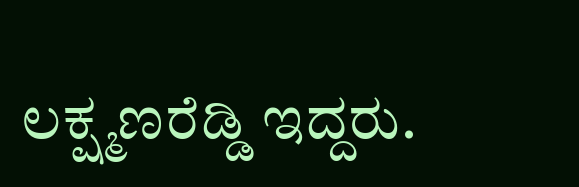ಲಕ್ಷ್ಮಣರೆಡ್ಡಿ ಇದ್ದರು.